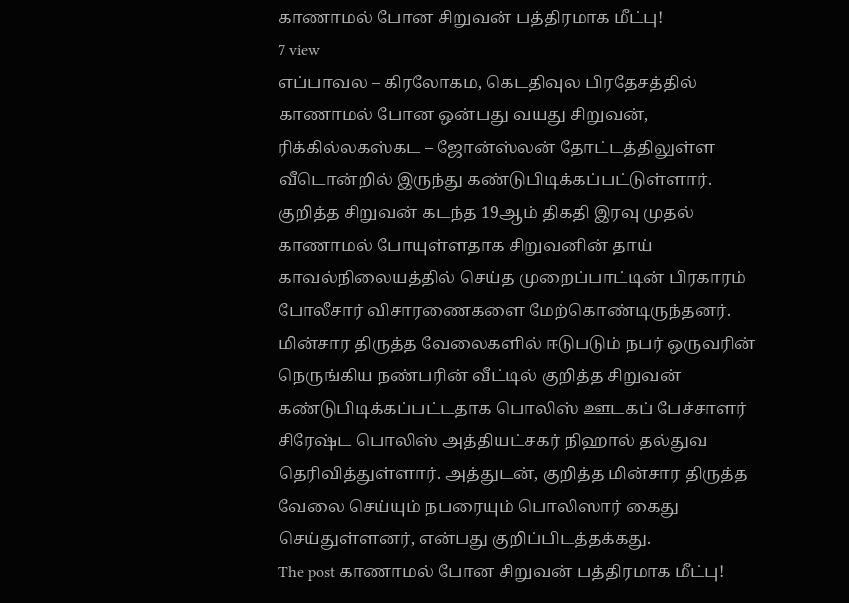காணாமல் போன சிறுவன் பத்திரமாக மீட்பு!
7 view
எப்பாவல – கிரலோகம, கெடதிவுல பிரதேசத்தில் காணாமல் போன ஒன்பது வயது சிறுவன், ரிக்கில்லகஸ்கட – ஜோன்ஸ்லன் தோட்டத்திலுள்ள வீடொன்றில் இருந்து கண்டுபிடிக்கப்பட்டுள்ளார். குறித்த சிறுவன் கடந்த 19ஆம் திகதி இரவு முதல் காணாமல் போயுள்ளதாக சிறுவனின் தாய் காவல்நிலையத்தில் செய்த முறைப்பாட்டின் பிரகாரம் போலீசார் விசாரணைகளை மேற்கொண்டிருந்தனர். மின்சார திருத்த வேலைகளில் ஈடுபடும் நபர் ஒருவரின் நெருங்கிய நண்பரின் வீட்டில் குறித்த சிறுவன் கண்டுபிடிக்கப்பட்டதாக பொலிஸ் ஊடகப் பேச்சாளர் சிரேஷ்ட பொலிஸ் அத்தியட்சகர் நிஹால் தல்துவ தெரிவித்துள்ளார். அத்துடன், குறித்த மின்சார திருத்த வேலை செய்யும் நபரையும் பொலிஸார் கைது செய்துள்ளனர், என்பது குறிப்பிடத்தக்கது.
The post காணாமல் போன சிறுவன் பத்திரமாக மீட்பு!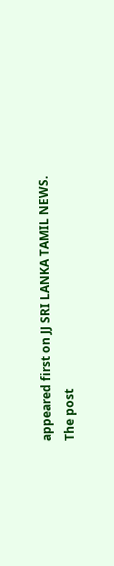appeared first on JJ SRI LANKA TAMIL NEWS.
The post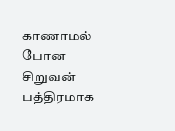காணாமல் போன சிறுவன் பத்திரமாக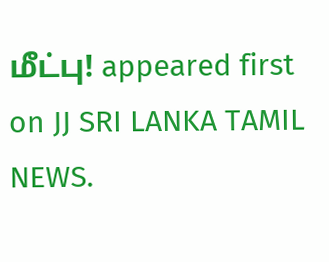மீட்பு! appeared first on JJ SRI LANKA TAMIL NEWS.